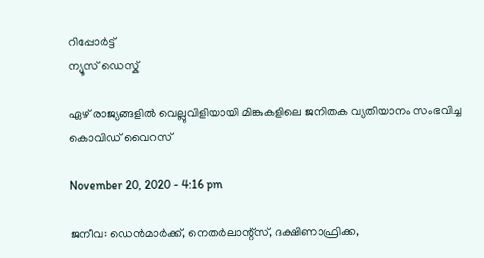റിപ്പോര്‍ട്ട്
ന്യൂസ് ഡെസ്ക്

ഏഴ് രാജ്യങ്ങളില്‍ വെല്ലുവിളിയായി മിങ്കുകളിലെ ജനിതക വ്യതിയാനം സംഭവിച്ച കൊവിഡ് വൈറസ്

November 20, 2020 - 4:16 pm

ജനീവ: ഡെന്‍മാര്‍ക്ക്, നെതര്‍ലാന്റ്‌സ്, ദക്ഷിണാഫ്രിക്ക,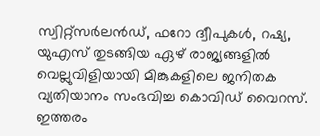സ്വിറ്റ്‌സര്‍ലന്‍ഡ്, ഫറോ ദ്വീപുകള്‍, റഷ്യ, യുഎസ് തുടങ്ങിയ ഏഴ് രാജ്യങ്ങളില്‍ വെല്ലുവിളിയായി മിങ്കുകളിലെ ജനിതക വ്യതിയാനം സംഭവിച്ച കൊവിഡ് വൈറസ്. ഇത്തരം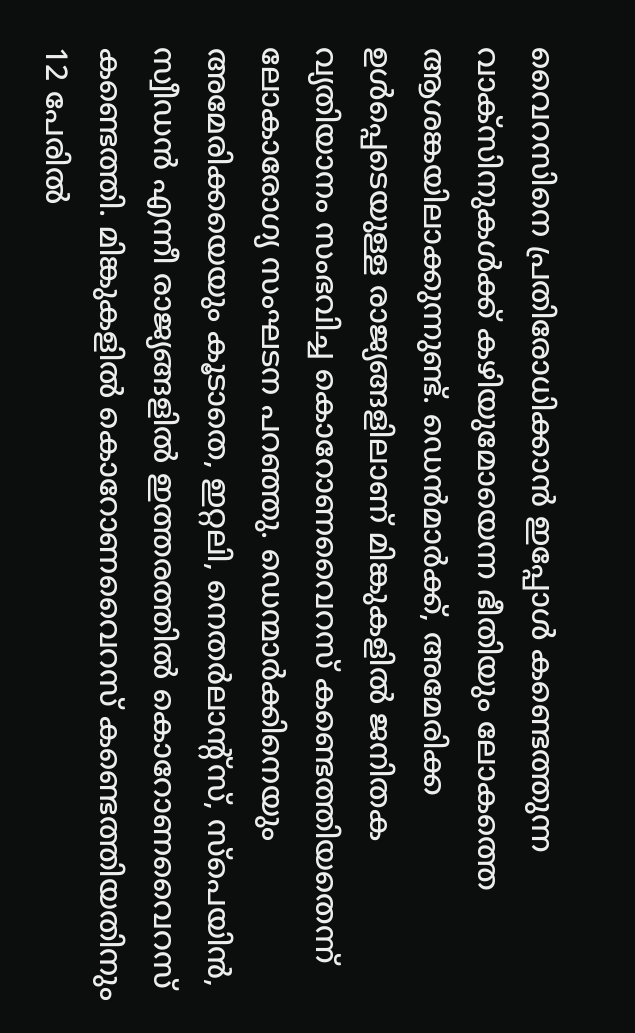വൈറസിനെ പ്രതിരോധിക്കാന്‍ ഇപ്പോള്‍ കണ്ടെത്തുന്ന വാക്‌സിനുകള്‍ക്ക് കഴിയുമോയെന്ന ഭീതിയും ലോകത്തെ ആശങ്കയിലാക്കുന്നുണ്ട്. ഡെന്‍മാര്‍ക്ക്, അമേരിക്ക ഉള്‍പ്പെടെയുള്ള രാജ്യങ്ങളിലാണ് മിങ്കുകളില്‍ ജനിതക വ്യതിയാനം സംഭവിച്ച കൊറോണവൈറസ് കണ്ടെത്തിയതെന്ന് ലോകാരോഗ്യ സംഘടന പറഞ്ഞു. ഡെന്മാര്‍ക്കിനെയും അമേരിക്കയെയും കൂടാതെ, ഇറ്റലി, നെതര്‍ലാന്റ്സ്, സ്പെയിന്‍, സ്വീഡന്‍ എന്നീ രാജ്യങ്ങളില്‍ ഇത്തരത്തില്‍ കൊറോണവൈറസ് കണ്ടെത്തി. മിങ്കുകളില്‍ കൊറോണവൈറസ് കണ്ടെത്തിയതിനും 12 പേരില്‍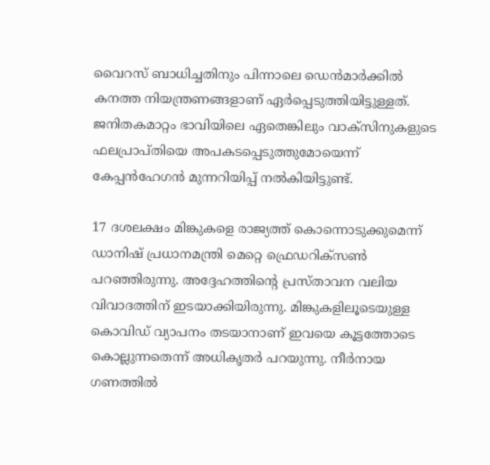വൈറസ് ബാധിച്ചതിനും പിന്നാലെ ഡെന്‍മാര്‍ക്കില്‍ കനത്ത നിയന്ത്രണങ്ങളാണ് ഏര്‍പ്പെടുത്തിയിട്ടുള്ളത്. ജനിതകമാറ്റം ഭാവിയിലെ ഏതെങ്കിലും വാക്സിനുകളുടെ ഫലപ്രാപ്തിയെ അപകടപ്പെടുത്തുമോയെന്ന് കേപ്പന്‍ഹേഗന്‍ മുന്നറിയിപ്പ് നല്‍കിയിട്ടുണ്ട്.

17 ദശലക്ഷം മിങ്കുകളെ രാജ്യത്ത് കൊന്നൊടുക്കുമെന്ന് ഡാനിഷ് പ്രധാനമന്ത്രി മെറ്റെ ഫ്രെഡറിക്സണ്‍ പറഞ്ഞിരുന്നു. അദ്ദേഹത്തിന്റെ പ്രസ്താവന വലിയ വിവാദത്തിന് ഇടയാക്കിയിരുന്നു. മിങ്കുകളിലൂടെയുള്ള കൊവിഡ് വ്യാപനം തടയാനാണ് ഇവയെ കൂട്ടത്തോടെ കൊല്ലുന്നതെന്ന് അധികൃതര്‍ പറയുന്നു. നീര്‍നായ ഗണത്തില്‍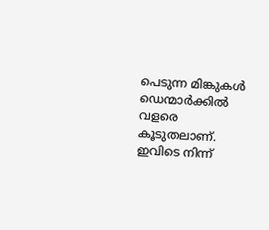പെടുന്ന മിങ്കുകള്‍ ഡെന്മാര്‍ക്കില്‍ വളരെ കൂടുതലാണ്. ഇവിടെ നിന്ന്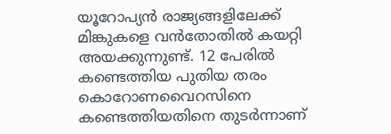യൂറോപ്യന്‍ രാജ്യങ്ങളിലേക്ക് മിങ്കുകളെ വന്‍തോതില്‍ കയറ്റി അയക്കുന്നുണ്ട്. 12 പേരില്‍ കണ്ടെത്തിയ പുതിയ തരം കൊറോണവൈറസിനെ കണ്ടെത്തിയതിനെ തുടര്‍ന്നാണ്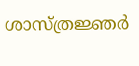ശാസ്ത്രജ്ഞര്‍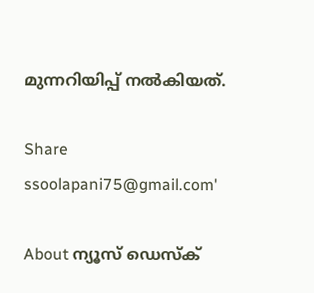മുന്നറിയിപ്പ് നല്‍കിയത്.

Share
ssoolapani75@gmail.com'

About ന്യൂസ് ഡെസ്ക്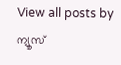View all posts by ന്യൂസ്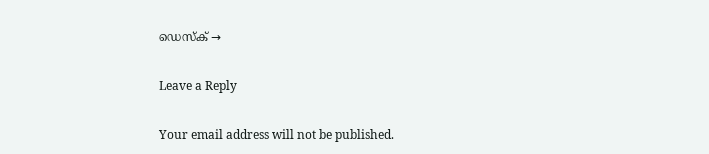ഡെസ്ക് →

Leave a Reply

Your email address will not be published.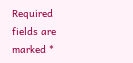Required fields are marked *